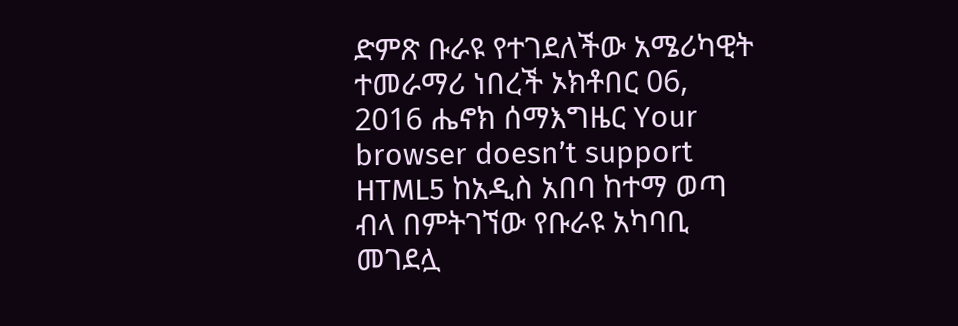ድምጽ ቡራዩ የተገደለችው አሜሪካዊት ተመራማሪ ነበረች ኦክቶበር 06, 2016 ሔኖክ ሰማእግዜር Your browser doesn’t support HTML5 ከአዲስ አበባ ከተማ ወጣ ብላ በምትገኘው የቡራዩ አካባቢ መገደሏ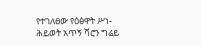የተገለፀው የዕፅዋት ሥነ-ሕይወት አጥኝ ሻሮን ግሬይ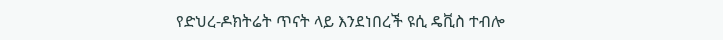የድህረ-ዶክትሬት ጥናት ላይ እንደነበረች ዩሲ ዴቪስ ተብሎ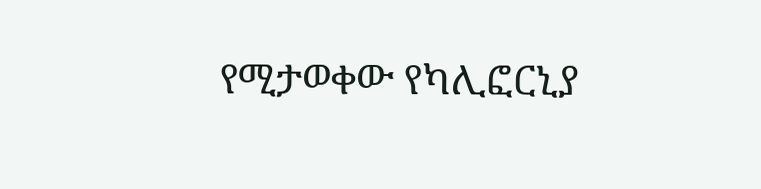የሚታወቀው የካሊፎርኒያ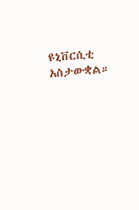ዩኒቨርሲቲ አስታውቋል።